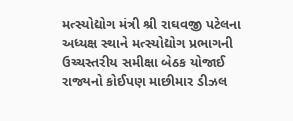મત્સ્યોદ્યોગ મંત્રી શ્રી રાઘવજી પટેલના અધ્યક્ષ સ્થાને મત્સ્યોદ્યોગ પ્રભાગની ઉચ્ચસ્તરીય સમીક્ષા બેઠક યોજાઈ
રાજ્યનો કોઈપણ માછીમાર ડીઝલ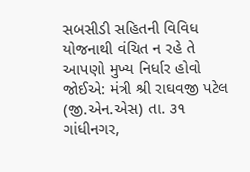સબસીડી સહિતની વિવિધ યોજનાથી વંચિત ન રહે તે આપણો મુખ્ય નિર્ધાર હોવો જોઈએ: મંત્રી શ્રી રાઘવજી પટેલ (જી.એન.એસ) તા. ૩૧ ગાંધીનગર,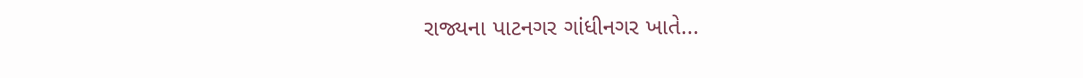રાજ્યના પાટનગર ગાંધીનગર ખાતે...